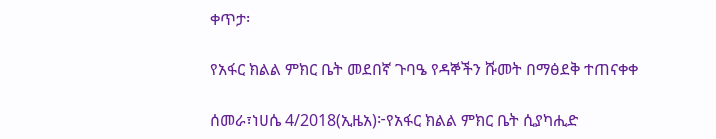ቀጥታ፡

የአፋር ክልል ምክር ቤት መደበኛ ጉባዔ የዳኞችን ሹመት በማፅደቅ ተጠናቀቀ

ሰመራ፣ነሀሴ 4/2018(ኢዜአ)፦የአፋር ክልል ምክር ቤት ሲያካሒድ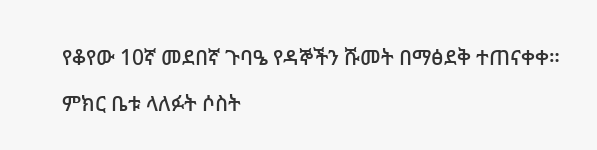የቆየው 10ኛ መደበኛ ጉባዔ የዳኞችን ሹመት በማፅደቅ ተጠናቀቀ።

ምክር ቤቱ ላለፉት ሶስት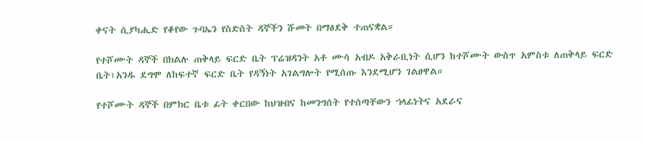ቀናት ሲያካሒድ የቆየው ጉባኤን የስድስት ዳኞችን ሹመት በማፅደቅ ተጠናቋል።

የተሾሙት ዳኞች በክልሉ ጠቅላይ ፍርድ ቤት ፕሬዝዳንት አቶ ሙሳ አብዶ አቅራቢነት ሲሆን ከተሾሙት ውስጥ አምስቱ ለጠቅላይ ፍርድ ቤት፣አንዱ ደግሞ ለከፍተኛ ፍርድ ቤት የዳኝነት አገልግሎት የሚሰጡ እንደሚሆን ገልፀዋል።

የተሾሙት ዳኞች በምክር ቤቱ ፊት ቀርበው ከህዝብና ከመንግሰት የተሰጣቸውን ኀላፊነትና አደራና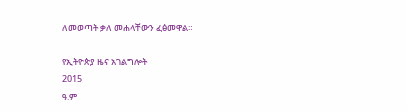ለመወጣት ቃለ መሐላቸውን ፈፅመዋል።

የኢትዮጵያ ዜና አገልግሎት
2015
ዓ.ም